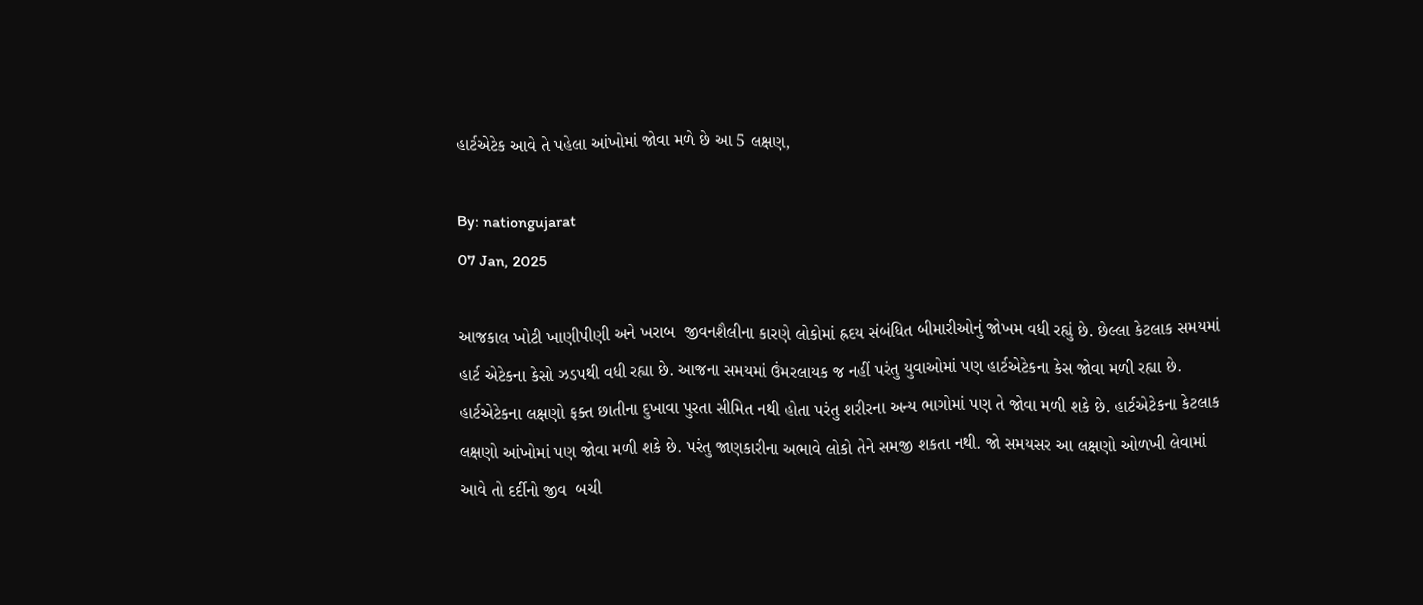હાર્ટએટેક આવે તે પહેલા આંખોમાં જોવા મળે છે આ 5 લક્ષણ,

By: nationgujarat
07 Jan, 2025

આજકાલ ખોટી ખાણીપીણી અને ખરાબ  જીવનશૈલીના કારણે લોકોમાં હ્રદય સંબંધિત બીમારીઓનું જોખમ વધી રહ્યું છે. છેલ્લા કેટલાક સમયમાં હાર્ટ એટેકના કેસો ઝડપથી વધી રહ્યા છે. આજના સમયમાં ઉંમરલાયક જ નહીં પરંતુ યુવાઓમાં પણ હાર્ટએટેકના કેસ જોવા મળી રહ્યા છે. હાર્ટએટેકના લક્ષણો ફક્ત છાતીના દુખાવા પુરતા સીમિત નથી હોતા પરંતુ શરીરના અન્ય ભાગોમાં પણ તે જોવા મળી શકે છે. હાર્ટએટેકના કેટલાક લક્ષણો આંખોમાં પણ જોવા મળી શકે છે. પરંતુ જાણકારીના અભાવે લોકો તેને સમજી શકતા નથી. જો સમયસર આ લક્ષણો ઓળખી લેવામાં આવે તો દર્દીનો જીવ  બચી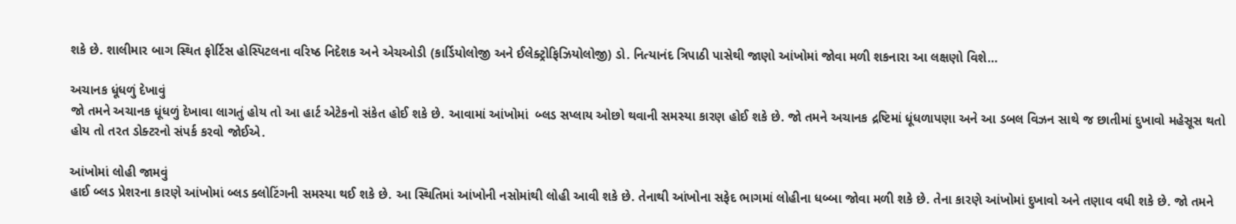શકે છે. શાલીમાર બાગ સ્થિત ફોર્ટિસ હોસ્પિટલના વરિષ્ઠ નિદેશક અને એચઓડી (કાર્ડિયોલોજી અને ઈલેક્ટ્રોફિઝિયોલોજી) ડો. નિત્યાનંદ ત્રિપાઠી પાસેથી જાણો આંખોમાં જોવા મળી શકનારા આ લક્ષણો વિશે…

અચાનક ધૂંધળું દેખાવું
જો તમને અચાનક ધૂંધળું દેખાવા લાગતું હોય તો આ હાર્ટ એટેકનો સંકેત હોઈ શકે છે. આવામાં આંખોમાં  બ્લડ સપ્લાય ઓછો થવાની સમસ્યા કારણ હોઈ શકે છે. જો તમને અચાનક દ્રષ્ટિમાં ધૂંધળાપણા અને આ ડબલ વિઝન સાથે જ છાતીમાં દુખાવો મહેસૂસ થતો હોય તો તરત ડોક્ટરનો સંપર્ક કરવો જોઈએ.

આંખોમાં લોહી જામવું
હાઈ બ્લડ પ્રેશરના કારણે આંખોમાં બ્લડ ક્લોટિંગની સમસ્યા થઈ શકે છે. આ સ્થિતિમાં આંખોની નસોમાંથી લોહી આવી શકે છે. તેનાથી આંખોના સફેદ ભાગમાં લોહીના ધબ્બા જોવા મળી શકે છે. તેના કારણે આંખોમાં દુખાવો અને તણાવ વધી શકે છે. જો તમને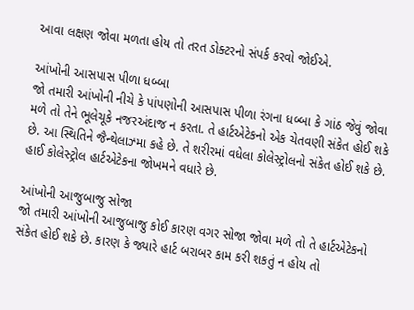આવા લક્ષણ જોવા મળતા હોય તો તરત ડોક્ટરનો સંપર્ક કરવો જોઈએ.

આંખોની આસપાસ પીળા ધબ્બા
જો તમારી આંખોની નીચે કે પાંપણોની આસપાસ પીળા રંગના ધબ્બા કે ગાંઠ જેવું જોવા મળે તો તેને ભૂલેચૂકે નજરઅંદાજ ન કરતા. તે હાર્ટએટેકનો એક ચેતવણી સંકેત હોઈ શકે છે. આ સ્થિતિને જૈન્થેલાઝ્મા કહે છે. તે શરીરમાં વધેલા કોલેસ્ટ્રોલનો સંકેત હોઈ શકે છે. હાઈ કોલેસ્ટ્રોલ હાર્ટએટેકના જોખમને વધારે છે.

આંખોની આજુબાજુ સોજા
જો તમારી આંખોની આજુબાજુ કોઈ કારણ વગર સોજા જોવા મળે તો તે હાર્ટએટેકનો સંકેત હોઈ શકે છે. કારણ કે જ્યારે હાર્ટ બરાબર કામ કરી શકતું ન હોય તો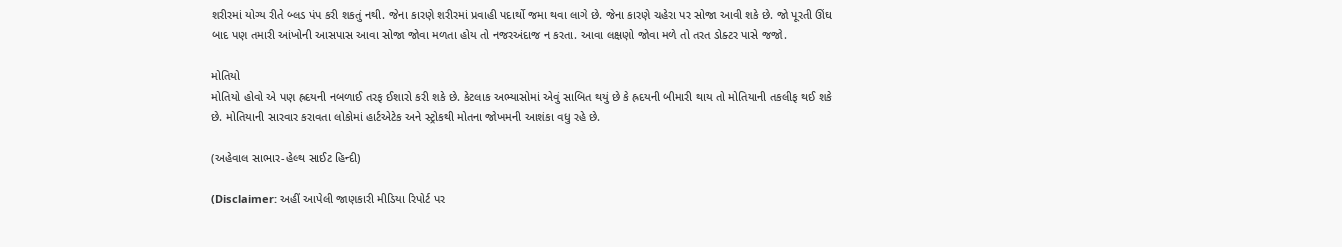શરીરમાં યોગ્ય રીતે બ્લડ પંપ કરી શકતું નથી. જેના કારણે શરીરમાં પ્રવાહી પદાર્થો જમા થવા લાગે છે. જેના કારણે ચહેરા પર સોજા આવી શકે છે. જો પૂરતી ઊંઘ બાદ પણ તમારી આંખોની આસપાસ આવા સોજા જોવા મળતા હોય તો નજરઅંદાજ ન કરતા. આવા લક્ષણો જોવા મળે તો તરત ડોક્ટર પાસે જજો.

મોતિયો
મોતિયો હોવો એ પણ હ્રદયની નબળાઈ તરફ ઈશારો કરી શકે છે. કેટલાક અભ્યાસોમાં એવું સાબિત થયું છે કે હ્રદયની બીમારી થાય તો મોતિયાની તકલીફ થઈ શકે છે. મોતિયાની સારવાર કરાવતા લોકોમાં હાર્ટએટેક અને સ્ટ્રોકથી મોતના જોખમની આશંકા વધુ રહે છે.

(અહેવાલ સાભાર-હેલ્થ સાઈટ હિન્દી)

(Disclaimer: અહીં આપેલી જાણકારી મીડિયા રિપોર્ટ પર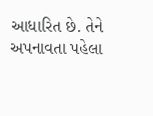આધારિત છે. તેને અપનાવતા પહેલા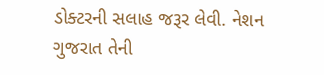ડોક્ટરની સલાહ જરૂર લેવી. નેશન ગુજરાત તેની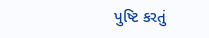પુષ્ટિ કરતું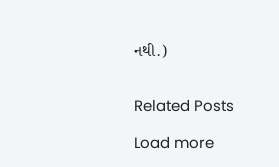નથી.)


Related Posts

Load more